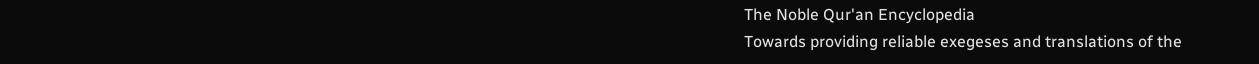The Noble Qur'an Encyclopedia
Towards providing reliable exegeses and translations of the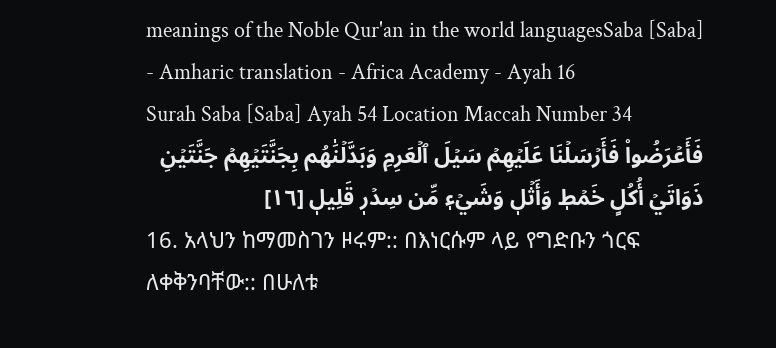meanings of the Noble Qur'an in the world languagesSaba [Saba] - Amharic translation - Africa Academy - Ayah 16
Surah Saba [Saba] Ayah 54 Location Maccah Number 34
فَأَعۡرَضُواْ فَأَرۡسَلۡنَا عَلَيۡهِمۡ سَيۡلَ ٱلۡعَرِمِ وَبَدَّلۡنَٰهُم بِجَنَّتَيۡهِمۡ جَنَّتَيۡنِ ذَوَاتَيۡ أُكُلٍ خَمۡطٖ وَأَثۡلٖ وَشَيۡءٖ مِّن سِدۡرٖ قَلِيلٖ [١٦]
16. አላህን ከማመስገን ዞሩም:: በእነርሱም ላይ የግድቡን ጎርፍ ለቀቅንባቸው:: በሁለቱ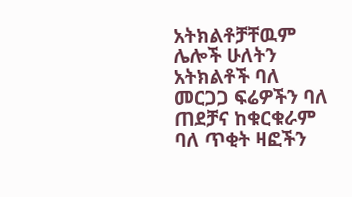አትክልቶቻቸዉም ሌሎች ሁለትን አትክልቶች ባለ መርጋጋ ፍሬዎችን ባለ ጠደቻና ከቁርቁራም ባለ ጥቂት ዛፎችን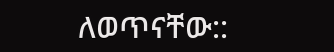ለወጥናቸው::